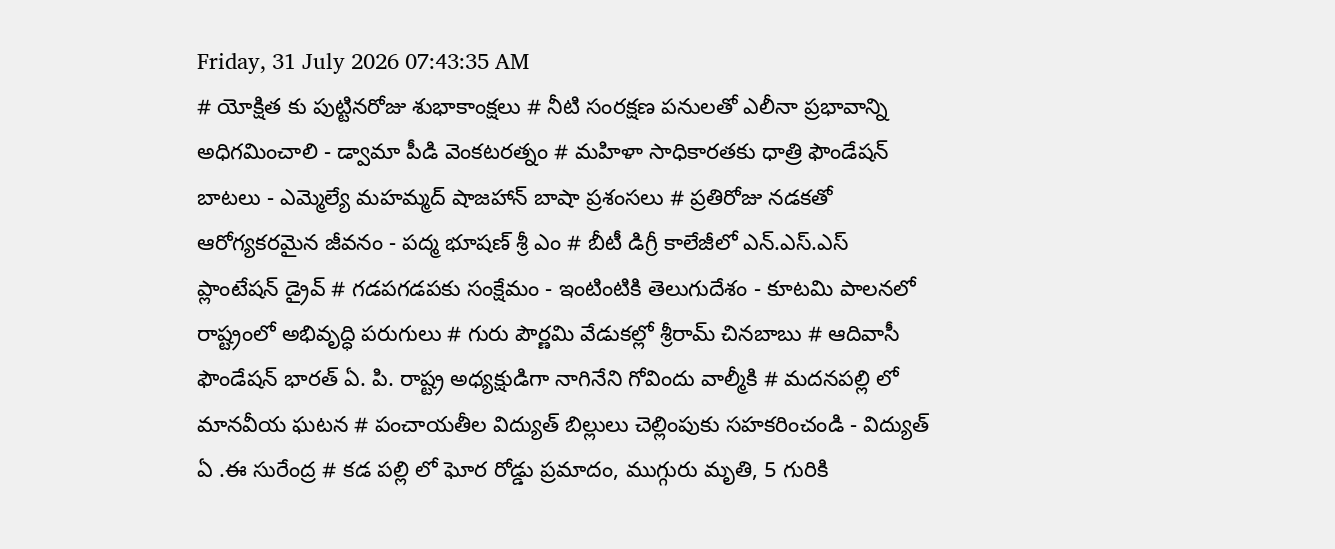Friday, 31 July 2026 07:43:35 AM
# యోక్షిత కు పుట్టినరోజు శుభాకాంక్షలు # నీటి సంరక్షణ పనులతో ఎలీనా ప్రభావాన్ని అధిగమించాలి - డ్వామా పీడి వెంకటరత్నం # మహిళా సాధికారతకు ధాత్రి ఫౌండేషన్ బాటలు - ఎమ్మెల్యే మహమ్మద్ షాజహాన్ బాషా ప్రశంసలు # ప్రతిరోజు నడకతో ఆరోగ్యకరమైన జీవనం - పద్మ భూషణ్ శ్రీ ఎం # బీటీ డిగ్రీ కాలేజీలో ఎన్.ఎస్.ఎస్ ప్లాంటేషన్ డ్రైవ్ # గడపగడపకు సంక్షేమం - ఇంటింటికి తెలుగుదేశం - కూటమి పాలనలో రాష్ట్రంలో అభివృద్ధి పరుగులు # గురు పౌర్ణమి వేడుకల్లో శ్రీరామ్ చినబాబు # ఆదివాసీ ఫౌండేషన్ భారత్ ఏ. పి. రాష్ట్ర అధ్యక్షుడిగా నాగినేని గోవిందు వాల్మీకి # మదనపల్లి లో మానవీయ ఘటన # పంచాయతీల విద్యుత్ బిల్లులు చెల్లింపుకు సహకరించండి - విద్యుత్ ఏ .ఈ సురేంద్ర # కడ పల్లి లో ఘోర రోడ్డు ప్రమాదం, ముగ్గురు మృతి, 5 గురికి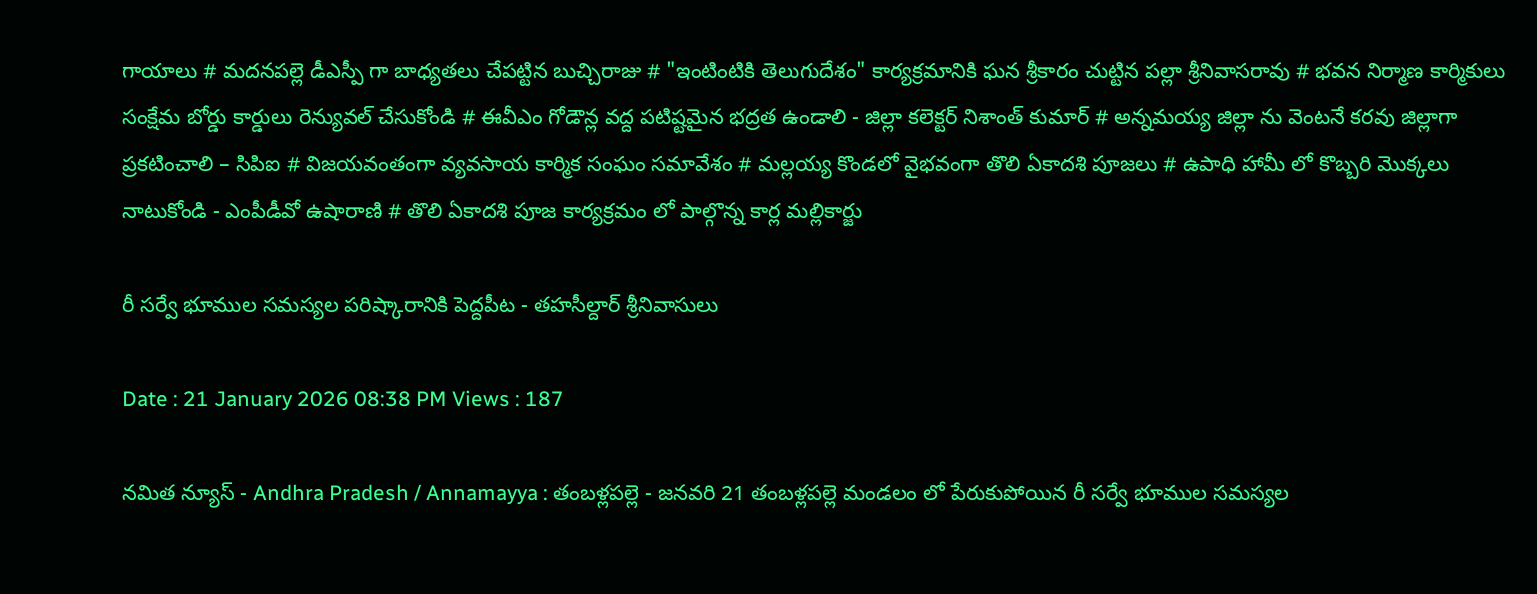గాయాలు # మదనపల్లె డీఎస్పీ గా బాధ్యతలు చేపట్టిన బుచ్చిరాజు # "ఇంటింటికి తెలుగుదేశం" కార్యక్రమానికి ఘన శ్రీకారం చుట్టిన పల్లా శ్రీనివాసరావు # భవన నిర్మాణ కార్మికులు సంక్షేమ బోర్డు కార్డులు రెన్యువల్ చేసుకోండి # ఈవీఎం గోడౌన్ల వద్ద పటిష్టమైన భద్రత ఉండాలి - జిల్లా కలెక్టర్ నిశాంత్ కుమార్ # అన్నమయ్య జిల్లా ను వెంటనే కరవు జిల్లాగా ప్రకటించాలి – సిపిఐ # విజయవంతంగా వ్యవసాయ కార్మిక సంఘం సమావేశం # మల్లయ్య కొండలో వైభవంగా తొలి ఏకాదశి పూజలు # ఉపాధి హామీ లో కొబ్బరి మొక్కలు నాటుకోండి - ఎంపీడీవో ఉషారాణి # తొలి ఏకాదశి పూజ కార్యక్రమం లో పాల్గొన్న కార్ల మల్లికార్జు

రీ సర్వే భూముల సమస్యల పరిష్కారానికి పెద్దపీట - తహసీల్దార్ శ్రీనివాసులు

Date : 21 January 2026 08:38 PM Views : 187

నమిత న్యూస్ - Andhra Pradesh / Annamayya : తంబళ్లపల్లె - జనవరి 21 తంబళ్లపల్లె మండలం లో పేరుకుపోయిన రీ సర్వే భూముల సమస్యల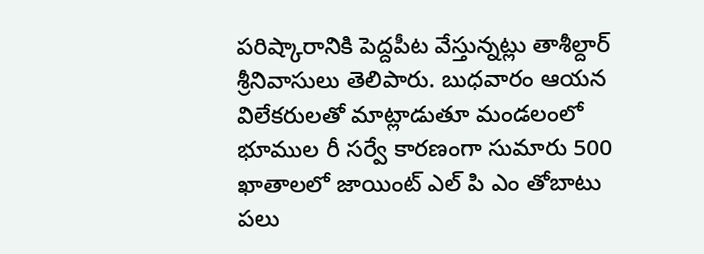పరిష్కారానికి పెద్దపీట వేస్తున్నట్లు తాశీల్దార్ శ్రీనివాసులు తెలిపారు. బుధవారం ఆయన విలేకరులతో మాట్లాడుతూ మండలంలో భూముల రీ సర్వే కారణంగా సుమారు 500 ఖాతాలలో జాయింట్ ఎల్ పి ఎం తోబాటు పలు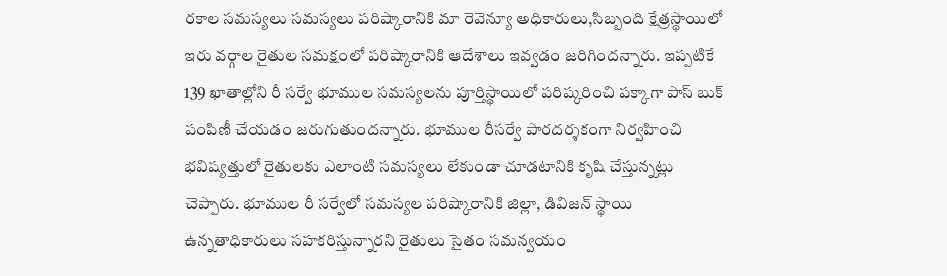రకాల సమస్యలు సమస్యలు పరిష్కారానికి మా రెవెన్యూ అధికారులు,సిబ్బంది క్షేత్రస్థాయిలో ఇరు వర్గాల రైతుల సమక్షంలో పరిష్కారానికి ఆదేశాలు ఇవ్వడం జరిగిందన్నారు. ఇప్పటికే 139 ఖాతాల్లోని రీ సర్వే భూముల సమస్యలను పూర్తిస్థాయిలో పరిష్కరించి పక్కాగా పాస్ బుక్ పంపిణీ చేయడం జరుగుతుందన్నారు. భూముల రీసర్వే పారదర్శకంగా నిర్వహించి భవిష్యత్తులో రైతులకు ఎలాంటి సమస్యలు లేకుండా చూడటానికి కృషి చేస్తున్నట్లు చెప్పారు. భూముల రీ సర్వేలో సమస్యల పరిష్కారానికి జిల్లా, డివిజన్ స్థాయి ఉన్నతాధికారులు సహకరిస్తున్నారని రైతులు సైతం సమన్వయం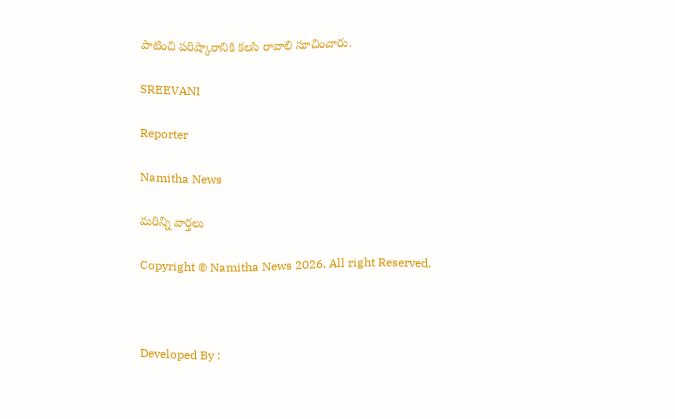పాటించి పరిష్కారానికి కలసి రావాలి సూచించారు.

SREEVANI

Reporter

Namitha News

మరిన్ని వార్తలు

Copyright © Namitha News 2026. All right Reserved.



Developed By :